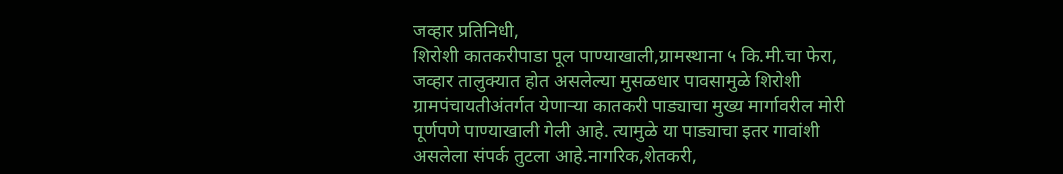जव्हार प्रतिनिधी,
शिरोशी कातकरीपाडा पूल पाण्याखाली,ग्रामस्थाना ५ कि.मी.चा फेरा,
जव्हार तालुक्यात होत असलेल्या मुसळधार पावसामुळे शिरोशी ग्रामपंचायतीअंतर्गत येणाऱ्या कातकरी पाड्याचा मुख्य मार्गावरील मोरी पूर्णपणे पाण्याखाली गेली आहे. त्यामुळे या पाड्याचा इतर गावांशी असलेला संपर्क तुटला आहे.नागरिक,शेतकरी,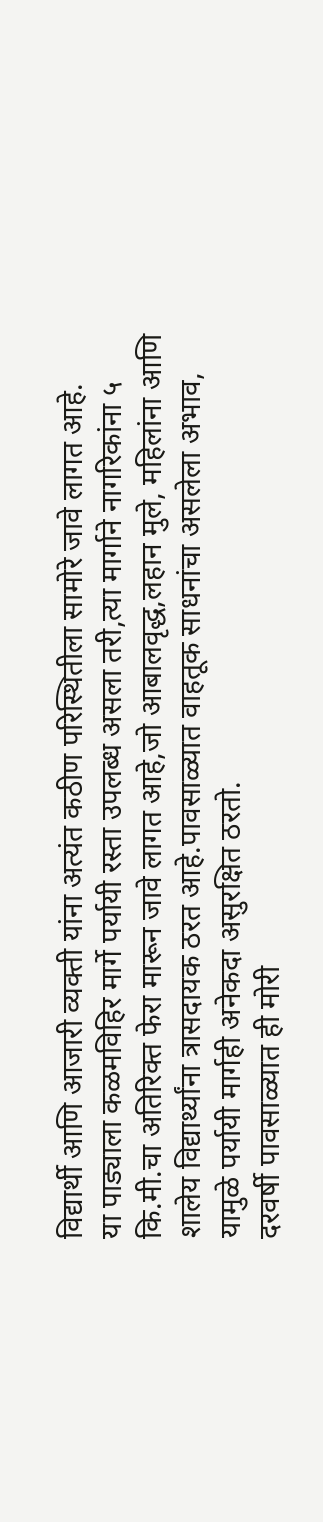विद्यार्थी आणि आजारी व्यक्ती यांना अत्यंत कठीण परिस्थितीला सामोरे जावे लागत आहे.
या पाड्याला कळमविहिर मार्गे पर्यायी रस्ता उपलब्ध असला तरी,त्या मार्गाने नागरिकांना ५ कि.मी.चा अतिरिक्त फेरा मारून जावे लागत आहे,जो आबालवृद्ध,लहान मुले, महिलांना आणि शालेय विद्यार्थ्यांना त्रासदायक ठरत आहे.पावसाळ्यात वाहतूक साधनांचा असलेला अभाव, यामुळे पर्यायी मार्गही अनेकदा असुरक्षित ठरतो.
दरवर्षी पावसाळ्यात ही मोरी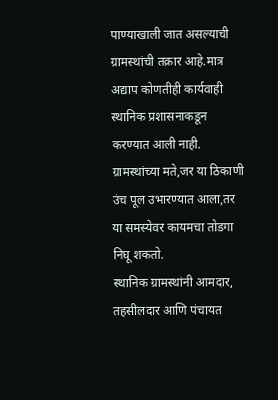पाण्याखाली जात असल्याची ग्रामस्थांची तक्रार आहे.मात्र अद्याप कोणतीही कार्यवाही स्थानिक प्रशासनाकडून करण्यात आली नाही. ग्रामस्थांच्या मते,जर या ठिकाणी उंच पूल उभारण्यात आला,तर या समस्येवर कायमचा तोडगा निघू शकतो.
स्थानिक ग्रामस्थांनी आमदार, तहसीलदार आणि पंचायत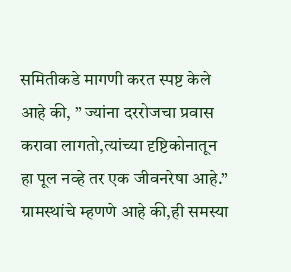समितीकडे मागणी करत स्पष्ट केले आहे की, ” ज्यांना दररोजचा प्रवास करावा लागतो,त्यांच्या दृष्टिकोनातून हा पूल नव्हे तर एक जीवनरेषा आहे.”
ग्रामस्थांचे म्हणणे आहे की,ही समस्या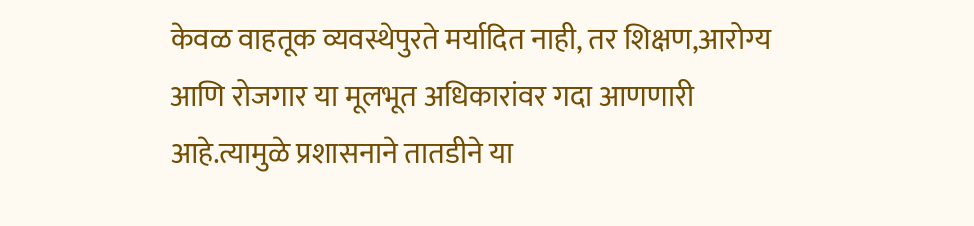केवळ वाहतूक व्यवस्थेपुरते मर्यादित नाही, तर शिक्षण,आरोग्य आणि रोजगार या मूलभूत अधिकारांवर गदा आणणारी आहे.त्यामुळे प्रशासनाने तातडीने या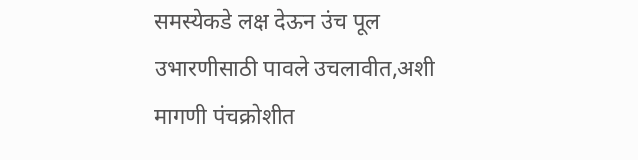समस्येकडे लक्ष देऊन उंच पूल उभारणीसाठी पावले उचलावीत,अशी मागणी पंचक्रोशीत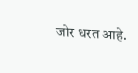जोर धरत आहे.